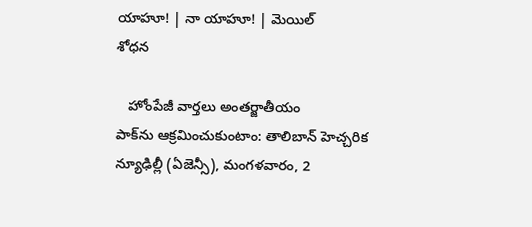యాహూ! | నా యాహూ! | మెయిల్
శోధన

   హోంపేజీ వార్తలు అంతర్జాతీయం
పాక్‌ను ఆక్రమించుకుంటాం: తాలిబాన్ హెచ్చరిక
న్యూఢిల్లీ (ఏజెన్సీ), మంగళవారం, 2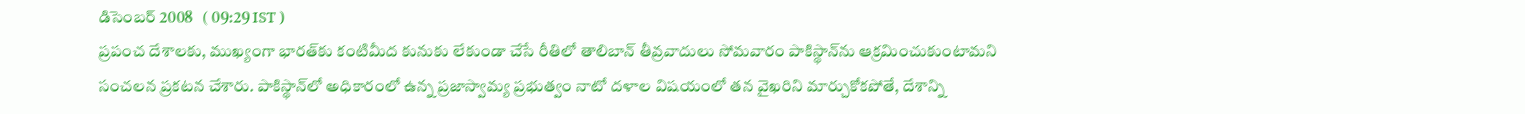డిసెంబర్ 2008   ( 09:29 IST )
ప్రపంచ దేశాలకు, ముఖ్యంగా భారత్‌కు కంటిమీద కునుకు లేకుండా చేసే రీతిలో తాలిబాన్ తీవ్రవాదులు సోమవారం పాకిస్థాన్‌ను ఆక్రమించుకుంటామని సంచలన ప్రకటన చేశారు. పాకిస్థాన్‌లో అధికారంలో ఉన్న ప్రజాస్వామ్య ప్రభుత్వం నాటో దళాల విషయంలో తన వైఖరిని మార్చుకోకపోతే, దేశాన్ని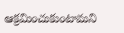ఆక్రమించుకుంటామని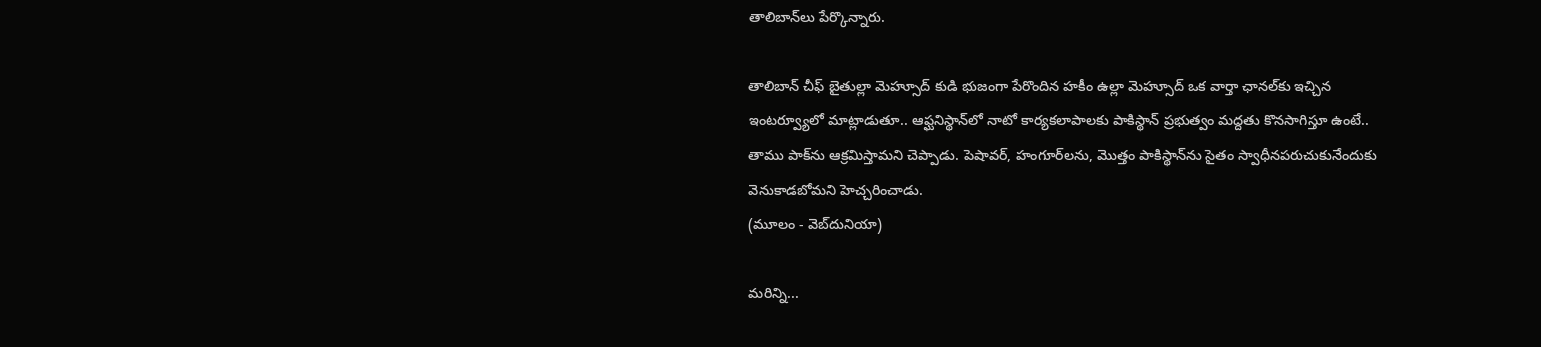తాలిబాన్‌లు పేర్కొన్నారు.

తాలిబాన్ చీఫ్ బైతుల్లా మెహ్సూద్ కుడి భుజంగా పేరొందిన హకీం ఉల్లా మెహ్సూద్ ఒక వార్తా ఛానల్‌కు ఇచ్చిన ఇంటర్వ్యూలో మాట్లాడుతూ.. ఆఫ్ఘనిస్థాన్‌లో నాటో కార్యకలాపాలకు పాకిస్థాన్ ప్రభుత్వం మద్దతు కొనసాగిస్తూ ఉంటే.. తాము పాక్‌ను ఆక్రమిస్తామని చెప్పాడు. పెషావర్, హంగూర్‌లను, మొత్తం పాకిస్థాన్‌ను సైతం స్వాధీనపరుచుకునేందుకు వెనుకాడబోమని హెచ్చరించాడు.
(మూలం - వెబ్‌దునియా)

మరిన్ని...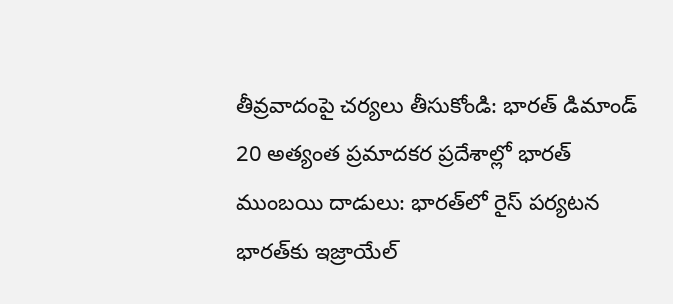తీవ్రవాదంపై చర్యలు తీసుకోండి: భారత్ డిమాండ్
20 అత్యంత ప్రమాదకర ప్రదేశాల్లో భారత్
ముంబయి దాడులు: భారత్‌లో రైస్ పర్యటన
భారత్‌కు ఇజ్రాయేల్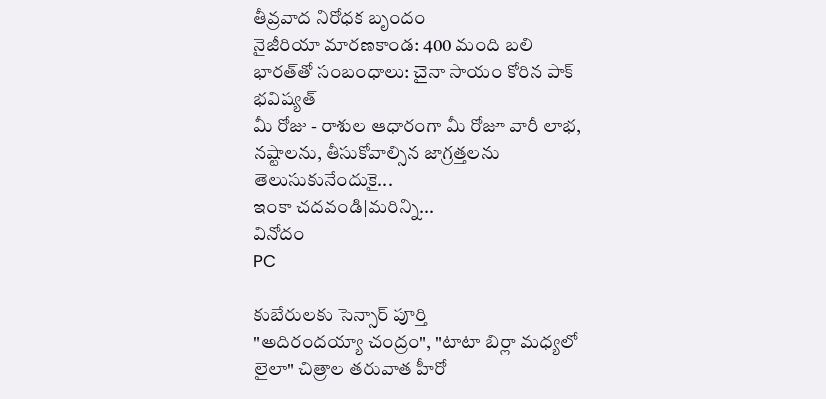తీవ్రవాద నిరోధక బృందం
నైజీరియా మారణకాండ: 400 మంది బలి
భారత్‌తో సంబంధాలు: చైనా సాయం కోరిన పాక్
భవిష్యత్
మీ రోజు - రాశుల ఆధారంగా మీ రోజూ వారీ లాభ, నష్టాలను, తీసుకోవాల్సిన జాగ్రత్తలను తెలుసుకునేందుకై...
ఇంకా చదవండి|మరిన్ని...
వినోదం
PC

కుబేరులకు సెన్సార్ పూర్తి
"అదిరందయ్యా చంద్రం", "టాటా బిర్లా మధ్యలో లైలా" చిత్రాల తరువాత హీరో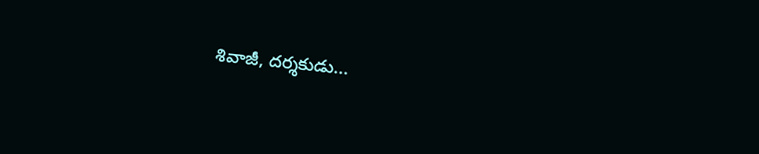శివాజీ, దర్శకుడు...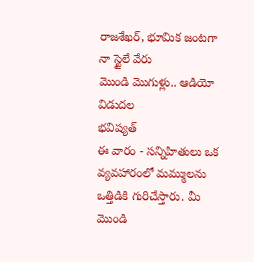రాజశేఖర్, భూమిక జంటగా నా స్టైలే వేరు
మొండి మొగుళ్లు.. ఆడియో విడుదల
భవిష్యత్
ఈ వారం - సన్నిహితులు ఒక వ్యవహారంలో మమ్ములను ఒత్తిడికి గురిచేస్తారు. మీ మొండి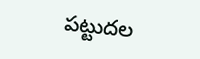పట్టుదల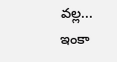వల్ల...
ఇంకా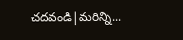చదవండి|మరిన్ని...